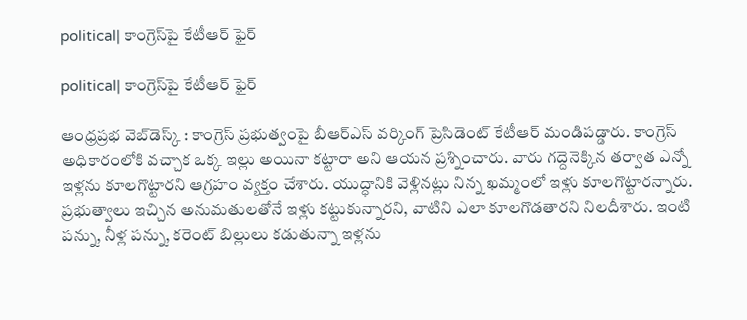political| కాంగ్రెస్‌పై కేటీఆర్ ఫైర్‌

political| కాంగ్రెస్‌పై కేటీఆర్ ఫైర్‌

ఆంధ్ర‌ప్ర‌భ వెబ్‌డెస్క్ : కాంగ్రెస్ ప్ర‌భుత్వంపై బీఆర్‌ఎస్‌ వర్కింగ్‌ ప్రెసిడెంట్‌ కేటీఆర్ మండిప‌డ్డారు. కాంగ్రెస్ అధికారంలోకి వచ్చాక ఒక్క ఇల్లు అయినా కట్టారా అని ఆయ‌న ప్ర‌శ్నించారు. వారు గ‌ద్దెనెక్కిన త‌ర్వాత ఎన్నో ఇళ్ల‌ను కూలగొట్టారని ఆగ్ర‌హం వ్య‌క్తం చేశారు. యుద్ధానికి వెళ్లినట్లు నిన్న ఖమ్మంలో ఇళ్లు కూలగొట్టారన్నారు. ప్రభుత్వాలు ఇచ్చిన అనుమతులతోనే ఇళ్లు కట్టుకున్నారని, వాటిని ఎలా కూల‌గొడ‌తార‌ని నిల‌దీశారు. ఇంటి పన్ను, నీళ్ల పన్ను, కరెంట్ బిల్లులు కడుతున్నా ఇళ్ల‌ను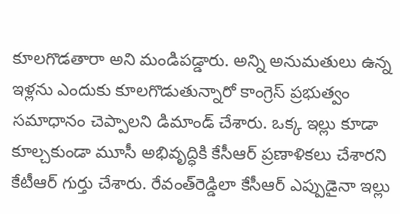కూల‌గొడ‌తారా అని మండిప‌డ్డారు. అన్ని అనుమతులు ఉన్న ఇళ్లను ఎందుకు కూలగొడుతున్నారో కాంగ్రెస్ ప్ర‌భుత్వం స‌మాధానం చెప్పాల‌ని డిమాండ్ చేశారు. ఒక్క ఇల్లు కూడా కూల్చకుండా మూసీ అభివృద్ధికి కేసీఆర్ ప్రణాళికలు చేశారని కేటీఆర్ గుర్తు చేశారు. రేవంత్‌రెడ్డిలా కేసీఆర్ ఎప్పుడైనా ఇల్లు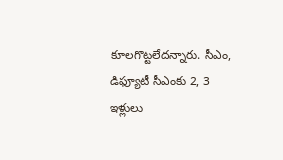కూలగొట్టలేద‌న్నారు. సీఎం, డిఫ్యూటీ సీఎంకు 2, 3 ఇళ్లులు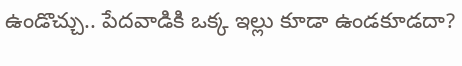ఉండొచ్చు.. పేదవాడికి ఒక్క ఇల్లు కూడా ఉండకూడదా?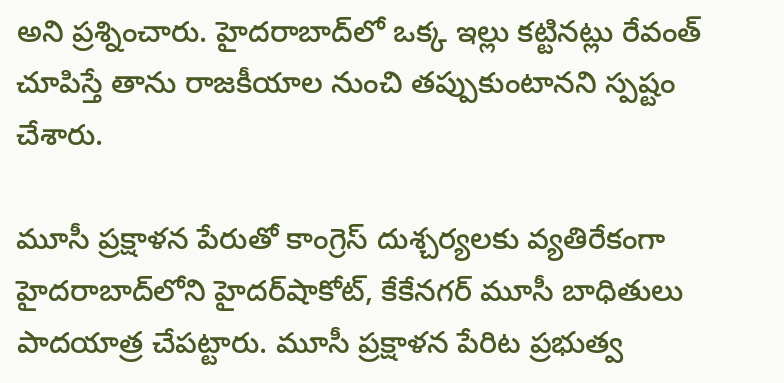అని ప్ర‌శ్నించారు. హైదరాబాద్‌లో ఒక్క ఇల్లు కట్టినట్లు రేవంత్‌ చూపిస్తే తాను రాజకీయాల నుంచి తప్పుకుంటాన‌ని స్ప‌ష్టం చేశారు.

మూసీ ప్రక్షాళన పేరుతో కాంగ్రెస్‌ దుశ్చర్యలకు వ్యతిరేకంగా హైదరాబాద్‌లోని హైదర్‌షాకోట్‌, కేకేనగర్‌ మూసీ బాధితులు పాదయాత్ర చేపట్టారు. మూసీ ప్రక్షాళన పేరిట ప్రభుత్వ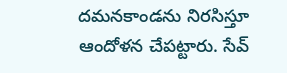దమనకాండను నిరసిస్తూ ఆందోళన చేపట్టారు. సేవ్‌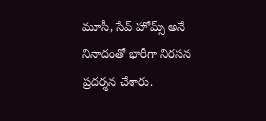మూసీ, సేవ్‌ హోమ్స్‌ అనే నినాదంతో భారీగా నిరసన ప్రదర్శన చేశారు.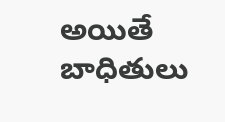అయితే బాధితులు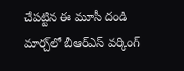చేపట్టిన ఈ మూసీ దండి మార్చ్‌లో బీఆర్‌ఎస్‌ వర్కింగ్‌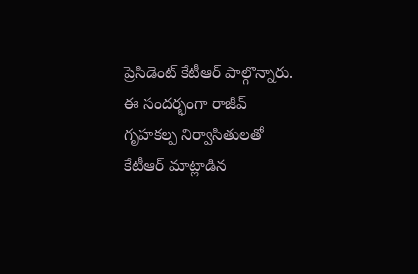ప్రెసిడెంట్‌ కేటీఆర్‌ పాల్గొన్నారు. ఈ సందర్భంగా రాజీవ్‌ గృహకల్ప నిర్వాసితులతో కేటీఆర్ మాట్లాడిన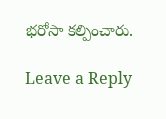భరోసా కల్పించారు.

Leave a Reply